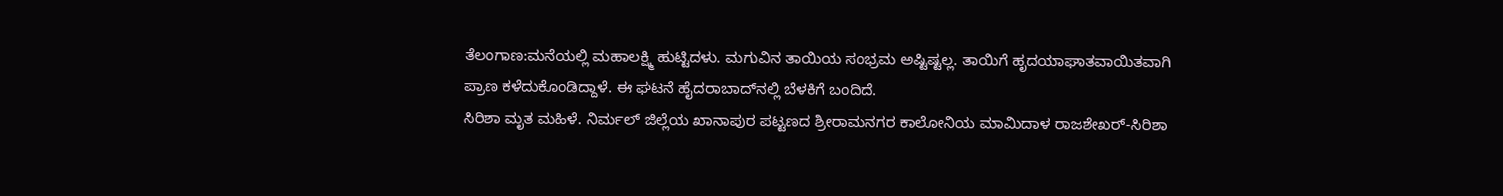ತೆಲಂಗಾಣ:ಮನೆಯಲ್ಲಿ ಮಹಾಲಕ್ಷ್ಮಿ ಹುಟ್ಟಿದಳು. ಮಗುವಿನ ತಾಯಿಯ ಸಂಭ್ರಮ ಅಷ್ಟಿಷ್ಟಲ್ಲ. ತಾಯಿಗೆ ಹೃದಯಾಘಾತವಾಯಿತವಾಗಿ ಪ್ರಾಣ ಕಳೆದುಕೊಂಡಿದ್ದಾಳೆ. ಈ ಘಟನೆ ಹೈದರಾಬಾದ್‌ನಲ್ಲಿ ಬೆಳಕಿಗೆ ಬಂದಿದೆ.
ಸಿರಿಶಾ ಮೃತ ಮಹಿಳೆ. ನಿರ್ಮಲ್ ಜಿಲ್ಲೆಯ ಖಾನಾಪುರ ಪಟ್ಟಣದ ಶ್ರೀರಾಮನಗರ ಕಾಲೋನಿಯ ಮಾಮಿದಾಳ ರಾಜಶೇಖರ್-ಸಿರಿಶಾ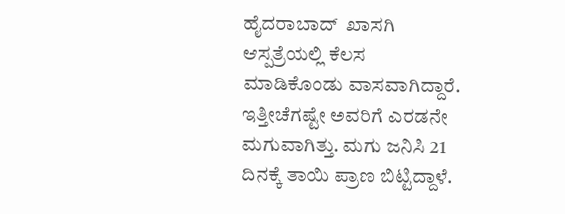ಹೈದರಾಬಾದ್  ಖಾಸಗಿ ಆಸ್ಪತ್ರೆಯಲ್ಲಿ ಕೆಲಸ ಮಾಡಿಕೊಂಡು ವಾಸವಾಗಿದ್ದಾರೆ. ಇತ್ತೀಚೆಗಷ್ಟೇ ಅವರಿಗೆ ಎರಡನೇ ಮಗುವಾಗಿತ್ತು. ಮಗು ಜನಿಸಿ 21 ದಿನಕ್ಕೆ ತಾಯಿ ಪ್ರಾಣ ಬಿಟ್ಟಿದ್ದಾಳೆ.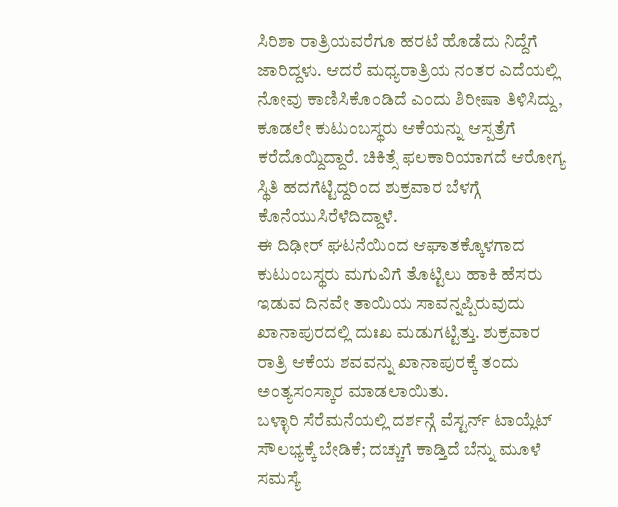ಸಿರಿಶಾ ರಾತ್ರಿಯವರೆಗೂ ಹರಟೆ ಹೊಡೆದು ನಿದ್ದೆಗೆ ಜಾರಿದ್ದಳು. ಆದರೆ ಮಧ್ಯರಾತ್ರಿಯ ನಂತರ ಎದೆಯಲ್ಲಿ ನೋವು ಕಾಣಿಸಿಕೊಂಡಿದೆ ಎಂದು ಶಿರೀಷಾ ತಿಳಿಸಿದ್ದು, ಕೂಡಲೇ ಕುಟುಂಬಸ್ಥರು ಆಕೆಯನ್ನು ಆಸ್ಪತ್ರೆಗೆ ಕರೆದೊಯ್ದಿದ್ದಾರೆ. ಚಿಕಿತ್ಸೆ ಫಲಕಾರಿಯಾಗದೆ ಆರೋಗ್ಯ ಸ್ಥಿತಿ ಹದಗೆಟ್ಟಿದ್ದರಿಂದ ಶುಕ್ರವಾರ ಬೆಳಗ್ಗೆ ಕೊನೆಯುಸಿರೆಳೆದಿದ್ದಾಳೆ.
ಈ ದಿಢೀರ್ ಘಟನೆಯಿಂದ ಆಘಾತಕ್ಕೊಳಗಾದ ಕುಟುಂಬಸ್ಥರು ಮಗುವಿಗೆ ತೊಟ್ಟಿಲು ಹಾಕಿ ಹೆಸರು ಇಡುವ ದಿನವೇ ತಾಯಿಯ ಸಾವನ್ನಪ್ಪಿರುವುದು ಖಾನಾಪುರದಲ್ಲಿ ದುಃಖ ಮಡುಗಟ್ಟಿತ್ತು. ಶುಕ್ರವಾರ ರಾತ್ರಿ ಆಕೆಯ ಶವವನ್ನು ಖಾನಾಪುರಕ್ಕೆ ತಂದು ಅಂತ್ಯಸಂಸ್ಕಾರ ಮಾಡಲಾಯಿತು.
ಬಳ್ಳಾರಿ ಸೆರೆಮನೆಯಲ್ಲಿ ದರ್ಶನ್ಗೆ ವೆಸ್ಟರ್ನ್ ಟಾಯ್ಲೆಟ್ ಸೌಲಭ್ಯಕ್ಕೆ ಬೇಡಿಕೆ; ದಚ್ಚುಗೆ ಕಾಡ್ತಿದೆ ಬೆನ್ನು ಮೂಳೆ ಸಮಸ್ಯೆ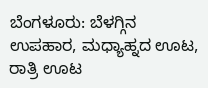ಬೆಂಗಳೂರು: ಬೆಳಗ್ಗಿನ ಉಪಹಾರ, ಮಧ್ಯಾಹ್ನದ ಊಟ, ರಾತ್ರಿ ಊಟ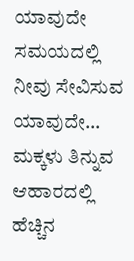ಯಾವುದೇ ಸಮಯದಲ್ಲಿ ನೀವು ಸೇವಿಸುವ ಯಾವುದೇ…
ಮಕ್ಕಳು ತಿನ್ನುವ ಆಹಾರದಲ್ಲಿ ಹೆಚ್ಚಿನ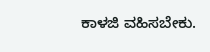ಕಾಳಜಿ ವಹಿಸಬೇಕು.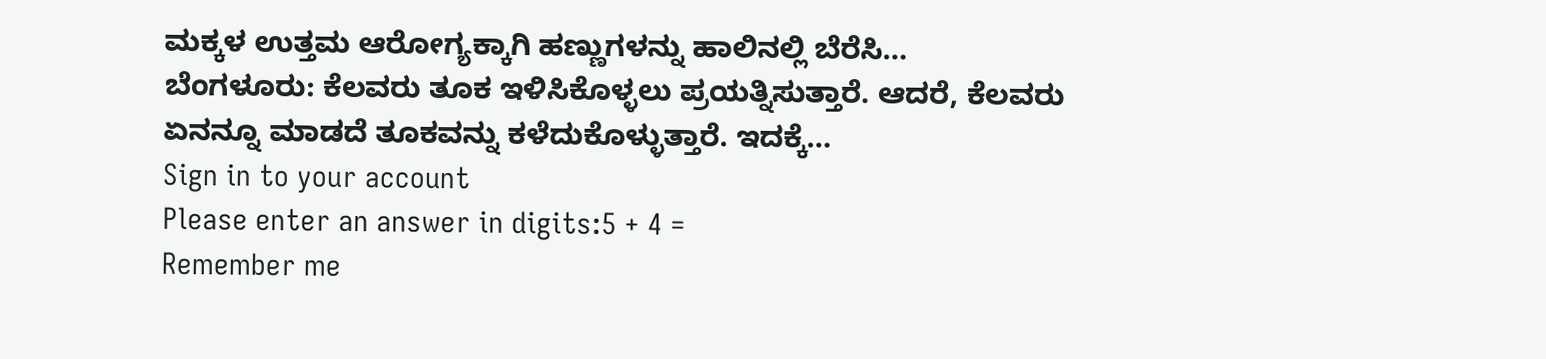ಮಕ್ಕಳ ಉತ್ತಮ ಆರೋಗ್ಯಕ್ಕಾಗಿ ಹಣ್ಣುಗಳನ್ನು ಹಾಲಿನಲ್ಲಿ ಬೆರೆಸಿ…
ಬೆಂಗಳೂರು: ಕೆಲವರು ತೂಕ ಇಳಿಸಿಕೊಳ್ಳಲು ಪ್ರಯತ್ನಿಸುತ್ತಾರೆ. ಆದರೆ, ಕೆಲವರು ಏನನ್ನೂ ಮಾಡದೆ ತೂಕವನ್ನು ಕಳೆದುಕೊಳ್ಳುತ್ತಾರೆ. ಇದಕ್ಕೆ…
Sign in to your account
Please enter an answer in digits:5 + 4 =
Remember me